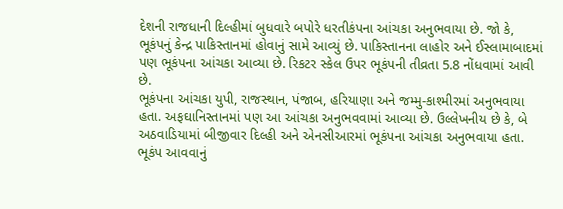દેશની રાજધાની દિલ્હીમાં બુધવારે બપોરે ધરતીકંપના આંચકા અનુભવાયા છે. જો કે, ભૂકંપનું કેન્દ્ર પાકિસ્તાનમાં હોવાનું સામે આવ્યું છે. પાકિસ્તાનના લાહોર અને ઈસ્લામાબાદમાં પણ ભૂકંપના આંચકા આવ્યા છે. રિકટર સ્કેલ ઉપર ભૂકંપની તીવ્રતા 5.8 નોંધવામાં આવી છે.
ભૂકંપના આંચકા યુપી, રાજસ્થાન, પંજાબ, હરિયાણા અને જમ્મુ-કાશ્મીરમાં અનુભવાયા હતા. અફઘાનિસ્તાનમાં પણ આ આંચકા અનુભવવામાં આવ્યા છે. ઉલ્લેખનીય છે કે, બે અઠવાડિયામાં બીજીવાર દિલ્હી અને એનસીઆરમાં ભૂકંપના આંચકા અનુભવાયા હતા.
ભૂકંપ આવવાનું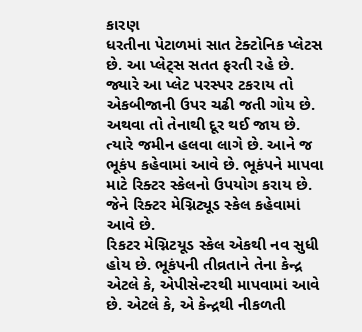કારણ
ધરતીના પેટાળમાં સાત ટેક્ટોનિક પ્લેટસ છે. આ પ્લેટ્સ સતત ફરતી રહે છે. જ્યારે આ પ્લેટ પરસ્પર ટકરાય તો એકબીજાની ઉપર ચઢી જતી ગોય છે. અથવા તો તેનાથી દૂર થઈ જાય છે. ત્યારે જમીન હલવા લાગે છે. આને જ ભૂકંપ કહેવામાં આવે છે. ભૂકંપને માપવા માટે રિક્ટર સ્કેલનો ઉપયોગ કરાય છે. જેને રિક્ટર મેગ્નિટ્યૂડ સ્કેલ કહેવામાં આવે છે.
રિકટર મેગ્નિટયૂડ સ્કેલ એકથી નવ સુધી હોય છે. ભૂકંપની તીવ્રતાને તેના કેન્દ્ર એટલે કે, એપીસેન્ટરથી માપવામાં આવે છે. એટલે કે, એ કેન્દ્રથી નીકળતી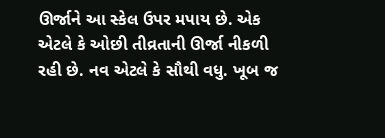ઊર્જાને આ સ્કેલ ઉપર મપાય છે. એક એટલે કે ઓછી તીવ્રતાની ઊર્જા નીકળી રહી છે. નવ એટલે કે સૌથી વધુ. ખૂબ જ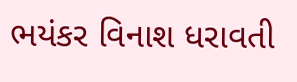ભયંકર વિનાશ ધરાવતી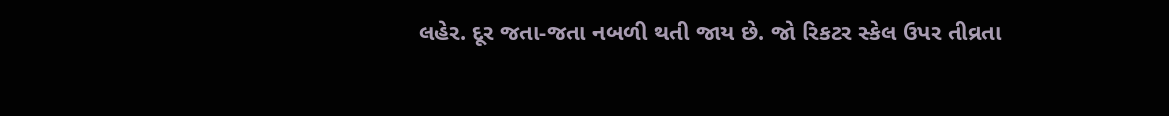લહેર. દૂર જતા-જતા નબળી થતી જાય છે. જો રિકટર સ્કેલ ઉપર તીવ્રતા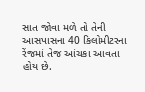સાત જોવા મળે તો તેની આસપાસના 40 કિલોમીટરના રેંજમાં તેજ આંચકા આવતા હોય છે.